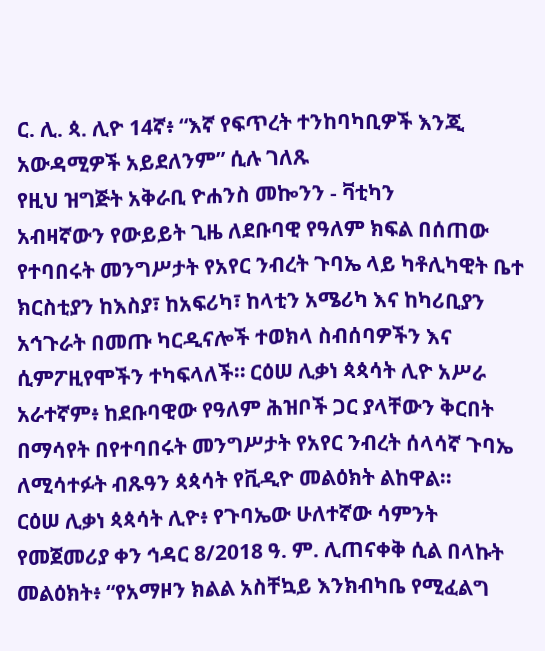ር. ሊ. ጳ. ሊዮ 14ኛ፥ “እኛ የፍጥረት ተንከባካቢዎች እንጂ አውዳሚዎች አይደለንም” ሲሉ ገለጹ
የዚህ ዝግጅት አቅራቢ ዮሐንስ መኰንን - ቫቲካን
አብዛኛውን የውይይት ጊዜ ለደቡባዊ የዓለም ክፍል በሰጠው የተባበሩት መንግሥታት የአየር ንብረት ጉባኤ ላይ ካቶሊካዊት ቤተ ክርስቲያን ከእስያ፣ ከአፍሪካ፣ ከላቲን አሜሪካ እና ከካሪቢያን አኅጉራት በመጡ ካርዲናሎች ተወክላ ስብሰባዎችን እና ሲምፖዚየሞችን ተካፍላለች። ርዕሠ ሊቃነ ጳጳሳት ሊዮ አሥራ አራተኛም፥ ከደቡባዊው የዓለም ሕዝቦች ጋር ያላቸውን ቅርበት በማሳየት በየተባበሩት መንግሥታት የአየር ንብረት ሰላሳኛ ጉባኤ ለሚሳተፉት ብጹዓን ጳጳሳት የቪዲዮ መልዕክት ልከዋል።
ርዕሠ ሊቃነ ጳጳሳት ሊዮ፥ የጉባኤው ሁለተኛው ሳምንት የመጀመሪያ ቀን ኅዳር 8/2018 ዓ. ም. ሊጠናቀቅ ሲል በላኩት መልዕክት፥ “የአማዞን ክልል አስቸኳይ እንክብካቤ የሚፈልግ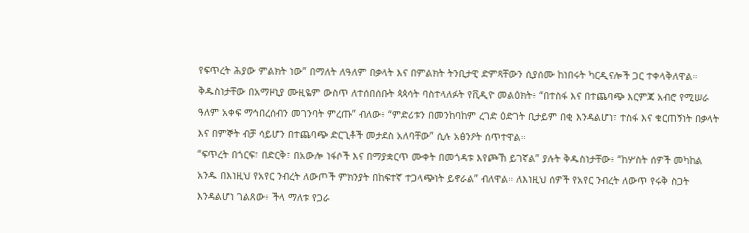የፍጥረት ሕያው ምልክት ነው” በማለት ለዓለም በቃላት እና በምልክት ትንቢታዊ ድምጻቸውን ሲያሰሙ ከነበሩት ካርዲናሎች ጋር ተቀላቅለዋል።
ቅዱስነታቸው በአማዞኒያ ሙዚዬም ውስጥ ለተሰበሰቡት ጳጳሳት ባስተላለፉት የቪዲዮ መልዕክት፥ “በተስፋ እና በተጨባጭ እርምጃ አብሮ የሚሠራ ዓለም አቀፍ ማኅበረሰብን መገንባት ምረጡ” ብለው፥ “ምድሪቱን በመንከባከም ረገድ ዕድገት ቢታይም በቂ እንዳልሆነ፣ ተስፋ እና ቁርጠኝነት በቃላት እና በምኞት ብቻ ሳይሆን በተጨባጭ ድርጊቶች መታደስ አለባቸው” ሲሉ አፅንዖት ሰጥተዋል።
“ፍጥረት በጎርፍ፣ በድርቅ፣ በአውሎ ነፋሶች እና በማያቋርጥ ሙቀት በመጎዳቱ እየጮኸ ይገኛል” ያሉት ቅዱስነታቸው፥ “ከሦስት ሰዎች መካከል አንዱ በእነዚህ የአየር ንብረት ለውጦች ምክንያት በከፍተኛ ተጋላጭነት ይኖራል” ብለዋል። ለእነዚህ ሰዎች የአየር ንብረት ለውጥ የሩቅ ስጋት እንዳልሆነ ገልጸው፥ ችላ ማለቱ የጋራ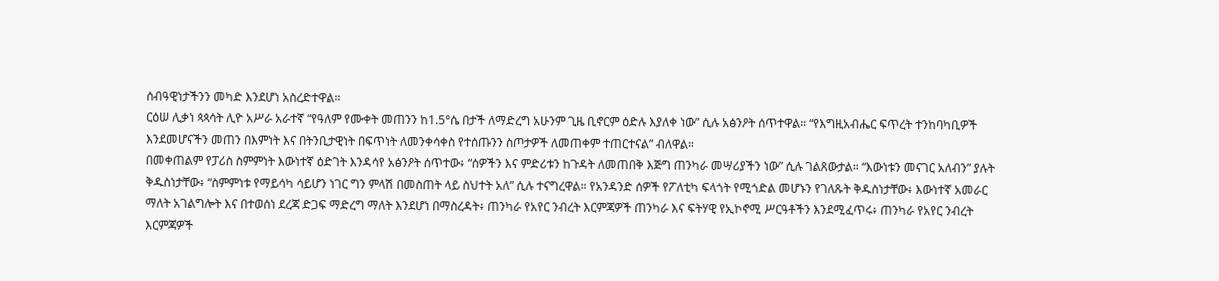ሰብዓዊነታችንን መካድ እንደሆነ አስረድተዋል።
ርዕሠ ሊቃነ ጳጳሳት ሊዮ አሥራ አራተኛ “የዓለም የሙቀት መጠንን ከ1.5°ሴ በታች ለማድረግ አሁንም ጊዜ ቢኖርም ዕድሉ እያለቀ ነው” ሲሉ አፅንዖት ሰጥተዋል። “የእግዚአብሔር ፍጥረት ተንከባካቢዎች እንደመሆናችን መጠን በእምነት እና በትንቢታዊነት በፍጥነት ለመንቀሳቀስ የተሰጡንን ስጦታዎች ለመጠቀም ተጠርተናል” ብለዋል።
በመቀጠልም የፓሪስ ስምምነት እውነተኛ ዕድገት እንዳሳየ አፅንዖት ሰጥተው፥ “ሰዎችን እና ምድሪቱን ከጉዳት ለመጠበቅ እጅግ ጠንካራ መሣሪያችን ነው” ሲሉ ገልጸውታል። “እውነቱን መናገር አለብን” ያሉት ቅዱስነታቸው፥ “ስምምነቱ የማይሳካ ሳይሆን ነገር ግን ምላሽ በመስጠት ላይ ስህተት አለ” ሲሉ ተናግረዋል። የአንዳንድ ሰዎች የፖለቲካ ፍላጎት የሚጎድል መሆኑን የገለጹት ቅዱስነታቸው፥ እውነተኛ አመራር ማለት አገልግሎት እና በተወሰነ ደረጃ ድጋፍ ማድረግ ማለት እንደሆነ በማስረዳት፥ ጠንካራ የአየር ንብረት እርምጃዎች ጠንካራ እና ፍትሃዊ የኢኮኖሚ ሥርዓቶችን እንደሚፈጥሩ፥ ጠንካራ የአየር ንብረት እርምጃዎች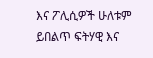እና ፖሊሲዎች ሁለቱም ይበልጥ ፍትሃዊ እና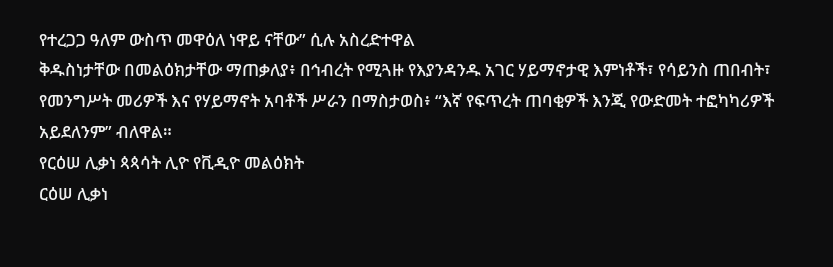የተረጋጋ ዓለም ውስጥ መዋዕለ ነዋይ ናቸው” ሲሉ አስረድተዋል
ቅዱስነታቸው በመልዕክታቸው ማጠቃለያ፥ በኅብረት የሚጓዙ የእያንዳንዱ አገር ሃይማኖታዊ እምነቶች፣ የሳይንስ ጠበብት፣ የመንግሥት መሪዎች እና የሃይማኖት አባቶች ሥራን በማስታወስ፥ “እኛ የፍጥረት ጠባቂዎች እንጂ የውድመት ተፎካካሪዎች አይደለንም” ብለዋል።
የርዕሠ ሊቃነ ጳጳሳት ሊዮ የቪዲዮ መልዕክት
ርዕሠ ሊቃነ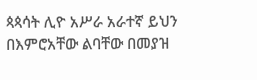ጳጳሳት ሊዮ አሥራ አራተኛ ይህን በእምሮአቸው ልባቸው በመያዝ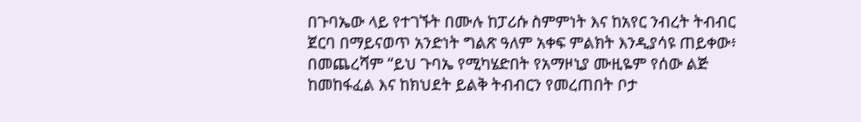በጉባኤው ላይ የተገኙት በሙሉ ከፓሪሱ ስምምነት እና ከአየር ንብረት ትብብር ጀርባ በማይናወጥ አንድነት ግልጽ ዓለም አቀፍ ምልክት እንዲያሳዩ ጠይቀው፥ በመጨረሻም “ይህ ጉባኤ የሚካሄድበት የአማዞኒያ ሙዚዬም የሰው ልጅ ከመከፋፈል እና ከክህደት ይልቅ ትብብርን የመረጠበት ቦታ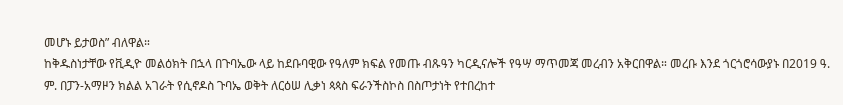መሆኑ ይታወስ” ብለዋል።
ከቅዱስነታቸው የቪዲዮ መልዕክት በኋላ በጉባኤው ላይ ከደቡባዊው የዓለም ክፍል የመጡ ብጹዓን ካርዲናሎች የዓሣ ማጥመጃ መረብን አቅርበዋል። መረቡ እንደ ጎርጎሮሳውያኑ በ2019 ዓ. ም. በፓን-አማዞን ክልል አገራት የሲኖዶስ ጉባኤ ወቅት ለርዕሠ ሊቃነ ጳጳስ ፍራንችስኮስ በስጦታነት የተበረከተ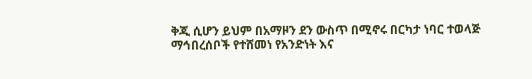ቅጂ ሲሆን ይህም በአማዞን ደን ውስጥ በሚኖሩ በርካታ ነባር ተወላጅ ማኅበረሰቦች የተሸመነ የአንድነት እና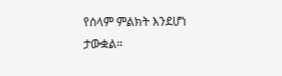የሰላም ምልክት እንደሆነ ታውቋል።